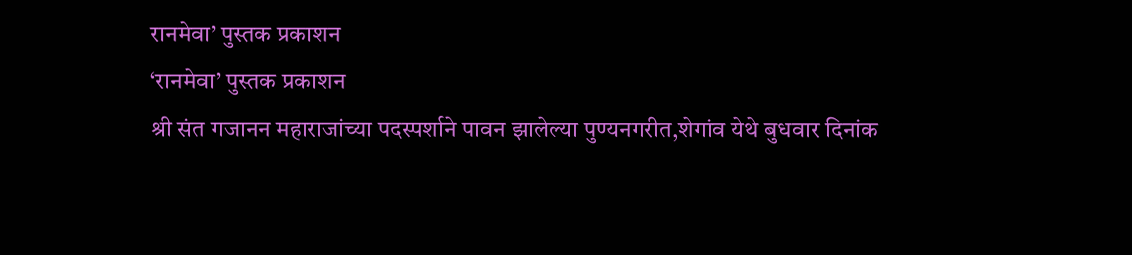रानमेवा’ पुस्तक प्रकाशन
‘रानमेवा’ पुस्तक प्रकाशन
श्री संत गजानन महाराजांच्या पदस्पर्शाने पावन झालेल्या पुण्यनगरीत,शेगांव येथे बुधवार दिनांक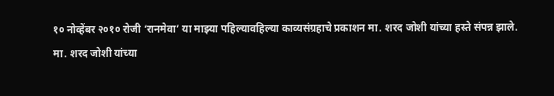१० नोव्हेंबर २०१० रोजी ‘रानमेवा’ या माझ्या पहिल्यावहिल्या काव्यसंग्रहाचे प्रकाशन मा. शरद जोशी यांच्या हस्ते संपन्न झाले.
मा. शरद जोशी यांच्या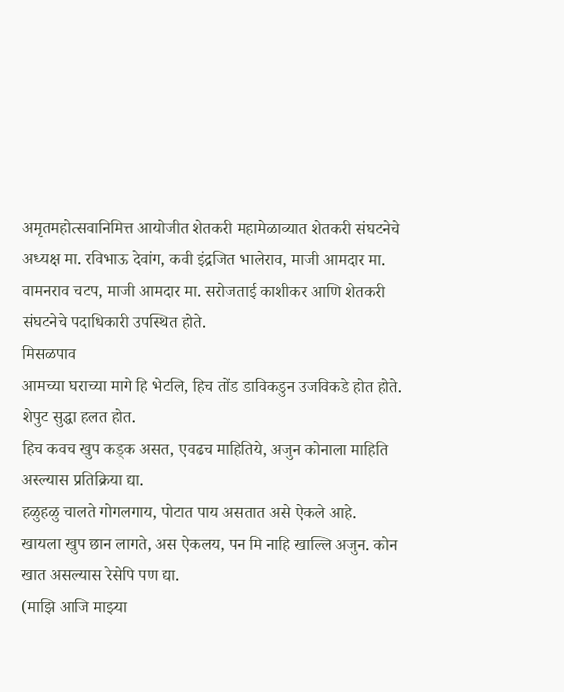अमृतमहोत्सवानिमित्त आयोजीत शेतकरी महामेळाव्यात शेतकरी संघटनेचे अध्यक्ष मा. रविभाऊ देवांग, कवी इंद्रजित भालेराव, माजी आमदार मा. वामनराव चटप, माजी आमदार मा. सरोजताई काशीकर आणि शेतकरी संघटनेचे पदाधिकारी उपस्थित होते.
मिसळपाव
आमच्या घराच्या मागे हि भेटलि, हिच तोंड डाविकडुन उजविकडे होत होते. शेपुट सुद्धा हलत होत.
हिच कवच खुप कड्क असत, एवढच माहितिये, अजुन कोनाला माहिति अस्ल्यास प्रतिक्रिया द्या.
हळुहळु चालते गोगलगाय, पोटात पाय असतात असे ऐकले आहे.
खायला खुप छान लागते, अस ऐकलय, पन मि नाहि खाल्लि अजुन. कोन खात असल्यास रेसेपि पण द्या.
(माझि आजि माझ्या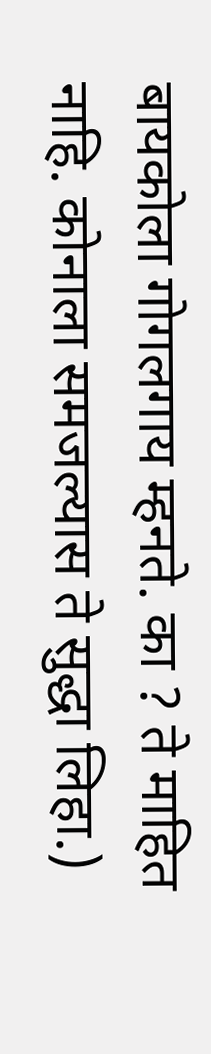बायकोला गोगलगाय म्हनते. का ? ते माहित नाहि. कोनाला समजल्यास ते सुद्धा लिहा.)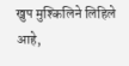खुप मुश्किलिने लिहिले आहे,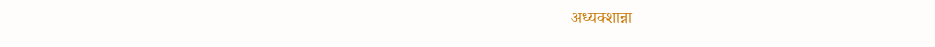अध्यक्शान्ना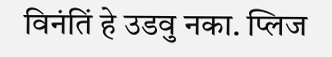विनंतिं हे उडवु नका. प्लिज